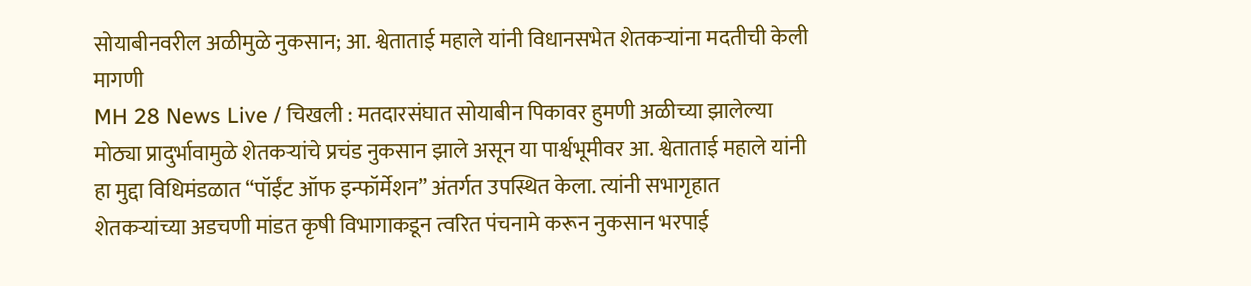सोयाबीनवरील अळीमुळे नुकसान; आ. श्वेताताई महाले यांनी विधानसभेत शेतकऱ्यांना मदतीची केली मागणी
MH 28 News Live / चिखली : मतदारसंघात सोयाबीन पिकावर हुमणी अळीच्या झालेल्या मोठ्या प्रादुर्भावामुळे शेतकऱ्यांचे प्रचंड नुकसान झाले असून या पार्श्वभूमीवर आ. श्वेताताई महाले यांनी हा मुद्दा विधिमंडळात “पॉईंट ऑफ इन्फॉर्मेशन” अंतर्गत उपस्थित केला. त्यांनी सभागृहात शेतकऱ्यांच्या अडचणी मांडत कृषी विभागाकडून त्वरित पंचनामे करून नुकसान भरपाई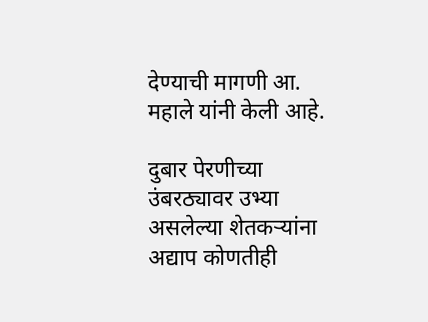देण्याची मागणी आ. महाले यांनी केली आहे.

दुबार पेरणीच्या उंबरठ्यावर उभ्या असलेल्या शेतकऱ्यांना अद्याप कोणतीही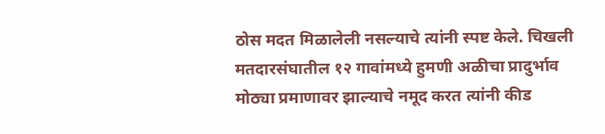ठोस मदत मिळालेली नसल्याचे त्यांनी स्पष्ट केले. चिखली मतदारसंघातील १२ गावांमध्ये हुमणी अळीचा प्रादुर्भाव मोठ्या प्रमाणावर झाल्याचे नमूद करत त्यांनी कीड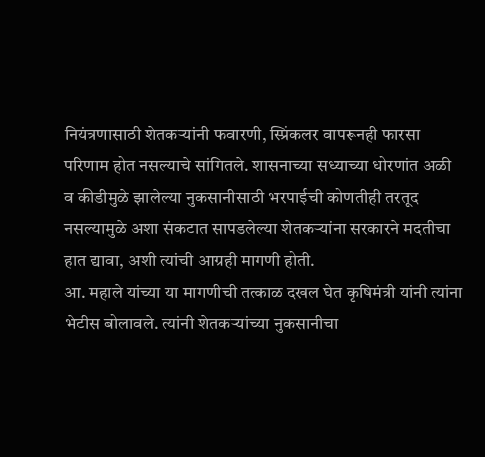नियंत्रणासाठी शेतकऱ्यांनी फवारणी, स्प्रिंकलर वापरूनही फारसा परिणाम होत नसल्याचे सांगितले. शासनाच्या सध्याच्या धोरणांत अळी व कीडीमुळे झालेल्या नुकसानीसाठी भरपाईची कोणतीही तरतूद नसल्यामुळे अशा संकटात सापडलेल्या शेतकऱ्यांना सरकारने मदतीचा हात द्यावा, अशी त्यांची आग्रही मागणी होती.
आ. महाले यांच्या या मागणीची तत्काळ दखल घेत कृषिमंत्री यांनी त्यांना भेटीस बोलावले. त्यांनी शेतकऱ्यांच्या नुकसानीचा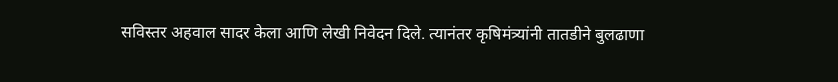सविस्तर अहवाल सादर केला आणि लेखी निवेदन दिले. त्यानंतर कृषिमंत्र्यांनी तातडीने बुलढाणा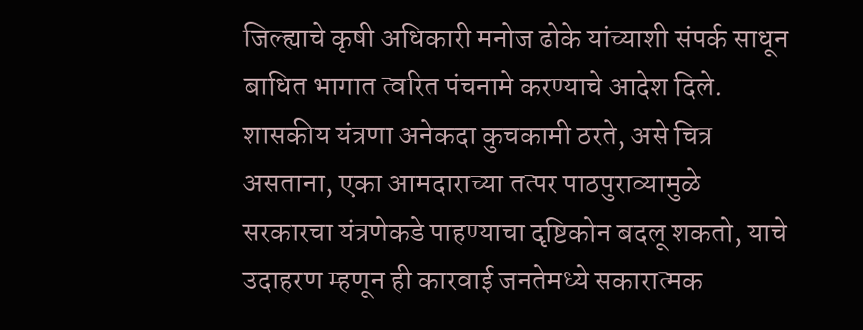जिल्ह्याचे कृषी अधिकारी मनोज ढोके यांच्याशी संपर्क साधून बाधित भागात त्वरित पंचनामे करण्याचे आदेश दिले.
शासकीय यंत्रणा अनेकदा कुचकामी ठरते, असे चित्र असताना, एका आमदाराच्या तत्पर पाठपुराव्यामुळे सरकारचा यंत्रणेकडे पाहण्याचा दृष्टिकोन बदलू शकतो, याचे उदाहरण म्हणून ही कारवाई जनतेमध्ये सकारात्मक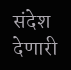संदेश देणारी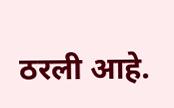ठरली आहे.